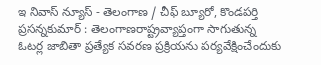ఇ నివాస్ న్యూస్ - తెలంగాణ / చీఫ్ బ్యూరో, కొండపర్తి ప్రసన్నకుమార్ : తెలంగాణరాష్ట్రవ్యాప్తంగా సాగుతున్న ఓటర్ల జాబితా ప్రత్యేక సవరణ ప్రక్రియను పర్యవేక్షించేందుకు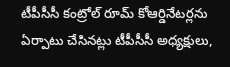టీపీసీసీ కంట్రోల్ రూమ్ కోఆర్డినేటర్లను ఏర్పాటు చేసినట్లు టీపీసీసీ అధ్యక్షులు,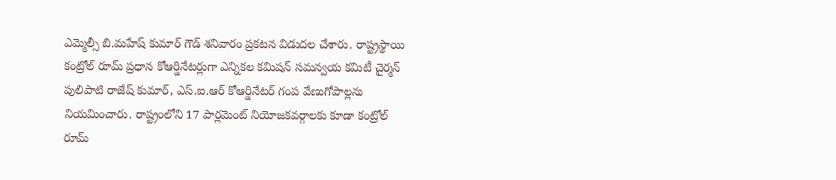ఎమ్మెల్సీ బి.మహేష్ కుమార్ గౌడ్ శనివారం ప్రకటన విడుదల చేశారు. రాష్ట్రస్థాయి కంట్రోల్ రూమ్ ప్రధాన కోఆర్డినేటర్లుగా ఎన్నికల కమిషన్ సమన్వయ కమిటీ చైర్మన్ పులిపాటి రాజేష్ కుమార్, ఎస్.ఐ.ఆర్ కోఆర్డినేటర్ గంప వేణుగోపాల్లను నియమించారు. రాష్ట్రంలోని 17 పార్లమెంట్ నియోజకవర్గాలకు కూడా కంట్రోల్ రూమ్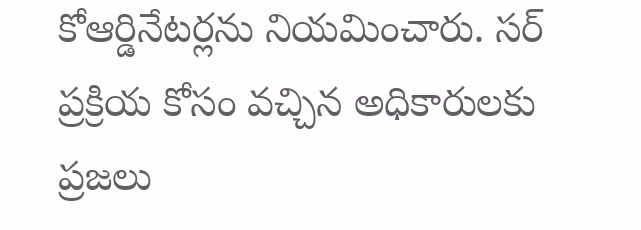కోఆర్డినేటర్లను నియమించారు. సర్ ప్రక్రియ కోసం వచ్చిన అధికారులకు ప్రజలు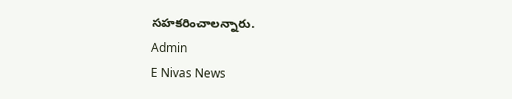సహకరించాలన్నారు.
Admin
E Nivas News